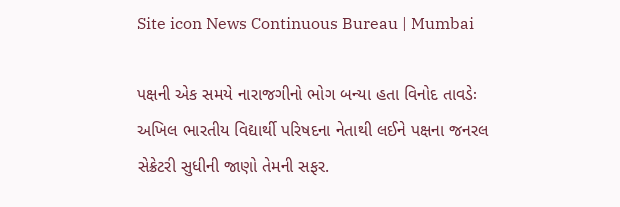Site icon News Continuous Bureau | Mumbai

પક્ષની એક સમયે નારાજગીનો ભોગ બન્યા હતા વિનોદ તાવડેઃ અખિલ ભારતીય વિદ્યાર્થી પરિષદના નેતાથી લઈને પક્ષના જનરલ સેક્રેટરી સુધીની જાણો તેમની સફર.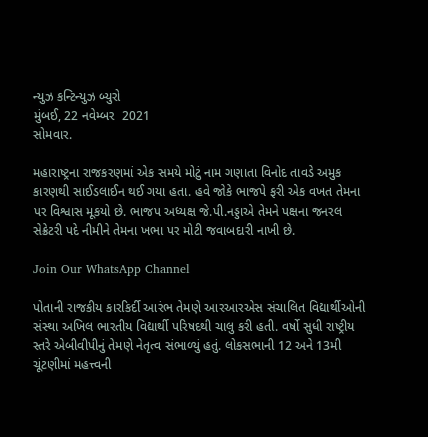ન્યુઝ કન્ટિન્યુઝ બ્યુરો
મુંબઈ, 22 નવેમ્બર  2021
સોમવાર.

મહારાષ્ટ્રના રાજકરણમાં એક સમયે મોટું નામ ગણાતા વિનોદ તાવડે અમુક કારણથી સાઈડલાઈન થઈ ગયા હતા. હવે જોકે ભાજપે ફરી એક વખત તેમના પર વિશ્વાસ મૂકયો છે. ભાજપ અધ્યક્ષ જે.પી.નડ્ડાએ તેમને પક્ષના જનરલ સેક્રેટરી પદે નીમીને તેમના ખભા પર મોટી જવાબદારી નાખી છે.

Join Our WhatsApp Channel

પોતાની રાજકીય કારકિર્દી આરંભ તેમણે આરઆરએસ સંચાલિત વિદ્યાર્થીઓની સંસ્થા અખિલ ભારતીય વિદ્યાર્થી પરિષદથી ચાલુ કરી હતી. વર્ષો સુધી રાષ્ટ્રીય સ્તરે એબીવીપીનું તેમણે નેતૃત્વ સંભાળ્યું હતું. લોકસભાની 12 અને 13મી ચૂંટણીમાં મહત્ત્વની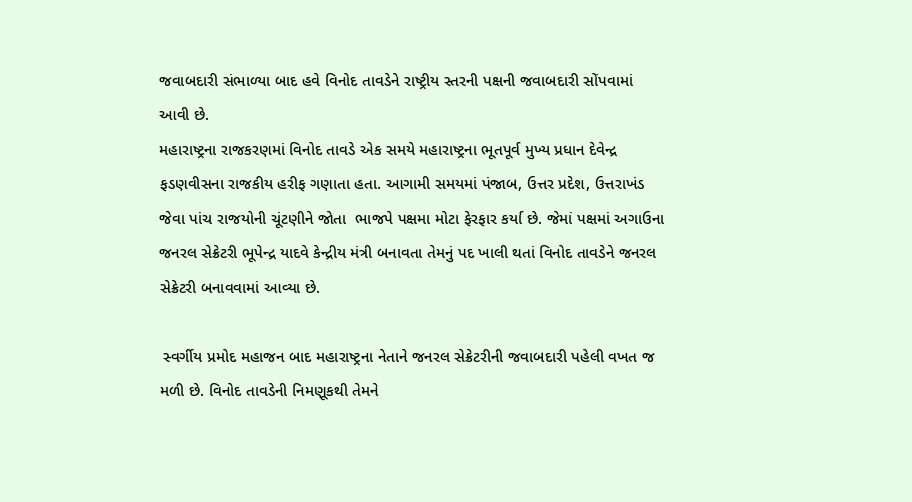જવાબદારી સંભાળ્યા બાદ હવે વિનોદ તાવડેને રાષ્ટ્રીય સ્તરની પક્ષની જવાબદારી સોંપવામાં આવી છે.
મહારાષ્ટ્રના રાજકરણમાં વિનોદ તાવડે એક સમયે મહારાષ્ટ્રના ભૂતપૂર્વ મુખ્ય પ્રધાન દેવેન્દ્ર ફડણવીસના રાજકીય હરીફ ગણાતા હતા. આગામી સમયમાં પંજાબ, ઉત્તર પ્રદેશ, ઉત્તરાખંડ જેવા પાંચ રાજયોની ચૂંટણીને જોતા  ભાજપે પક્ષમા મોટા ફેરફાર કર્યા છે. જેમાં પક્ષમાં અગાઉના જનરલ સેક્રેટરી ભૂપેન્દ્ર યાદવે કેન્દ્રીય મંત્રી બનાવતા તેમનું પદ ખાલી થતાં વિનોદ તાવડેને જનરલ સેક્રેટરી બનાવવામાં આવ્યા છે.

 સ્વર્ગીય પ્રમોદ મહાજન બાદ મહારાષ્ટ્રના નેતાને જનરલ સેક્રેટરીની જવાબદારી પહેલી વખત જ મળી છે. વિનોદ તાવડેની નિમણૂકથી તેમને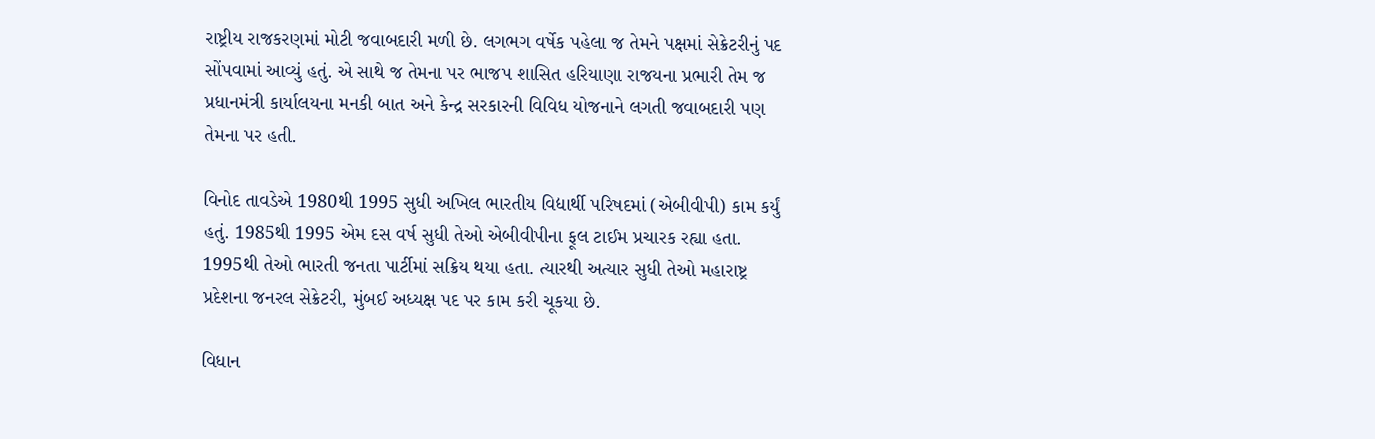રાષ્ટ્રીય રાજકરણમાં મોટી જવાબદારી મળી છે. લગભગ વર્ષેક પહેલા જ તેમને પક્ષમાં સેક્રેટરીનું પદ સોંપવામાં આવ્યું હતું. એ સાથે જ તેમના પર ભાજપ શાસિત હરિયાણા રાજયના પ્રભારી તેમ જ પ્રધાનમંત્રી કાર્યાલયના મનકી બાત અને કેન્દ્ર સરકારની વિવિધ યોજનાને લગતી જવાબદારી પણ તેમના પર હતી.

વિનોદ તાવડેએ 1980થી 1995 સુધી અખિલ ભારતીય વિદ્યાર્થી પરિષદમાં (એબીવીપી) કામ કર્યું હતું. 1985થી 1995 એમ દસ વર્ષ સુધી તેઓ એબીવીપીના ફૂલ ટાઈમ પ્રચારક રહ્યા હતા. 1995થી તેઓ ભારતી જનતા પાર્ટીમાં સક્રિય થયા હતા. ત્યારથી અત્યાર સુધી તેઓ મહારાષ્ટ્ર પ્રદેશના જનરલ સેક્રેટરી, મુંબઈ અધ્યક્ષ પદ પર કામ કરી ચૂકયા છે.

વિધાન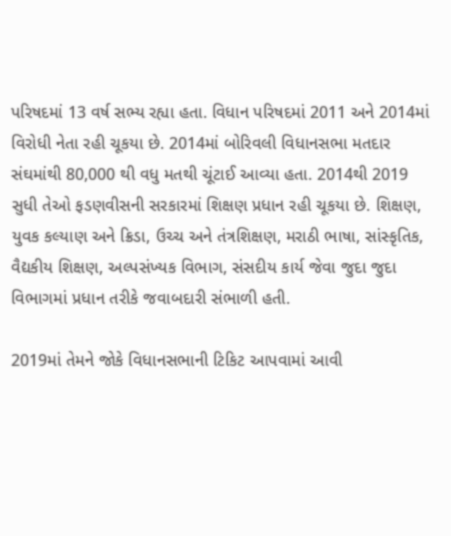પરિષદમાં 13 વર્ષ સભ્ય રહ્યા હતા. વિધાન પરિષદમાં 2011 અને 2014માં વિરોધી નેતા રહી ચૂકયા છે. 2014માં બોરિવલી વિધાનસભા મતદાર સંઘમાંથી 80,000 થી વધુ મતથી ચૂંટાઈ આવ્યા હતા. 2014થી 2019 સુધી તેઓ ફડણવીસની સરકારમાં શિક્ષણ પ્રધાન રહી ચૂકયા છે. શિક્ષણ, યુવક કલ્યાણ અને ક્રિડા, ઉચ્ચ અને તંત્રશિક્ષણ, મરાઠી ભાષા, સાંસ્કૃતિક, વૈદ્યકીય શિક્ષણ, અલ્પસંખ્યક વિભાગ, સંસદીય કાર્ય જેવા જુદા જુદા વિભાગમાં પ્રધાન તરીકે જવાબદારી સંભાળી હતી.

2019માં તેમને જોકે વિધાનસભાની ટિકિટ આપવામાં આવી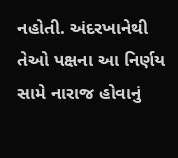નહોતી. અંદરખાનેથી તેઓ પક્ષના આ નિર્ણય સામે નારાજ હોવાનું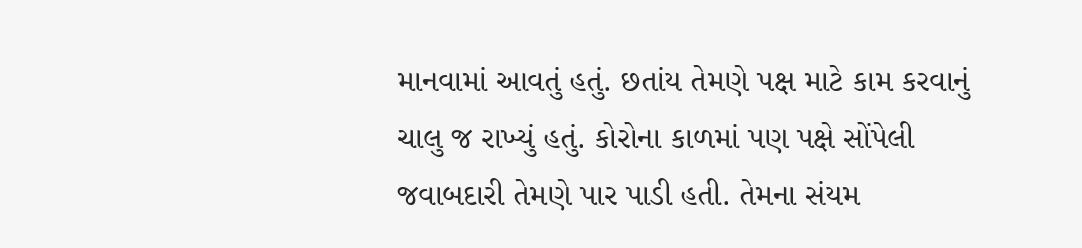માનવામાં આવતું હતું. છતાંય તેમણે પક્ષ માટે કામ કરવાનું ચાલુ જ રાખ્યું હતું. કોરોના કાળમાં પણ પક્ષે સોંપેલી જવાબદારી તેમણે પાર પાડી હતી. તેમના સંયમ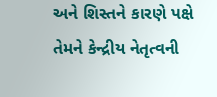અને શિસ્તને કારણે પક્ષે તેમને કેન્દ્રીય નેતૃત્વની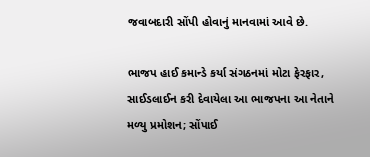જવાબદારી સોંપી હોવાનું માનવામાં આવે છે.

ભાજપ હાઈ કમાન્ડે કર્યા સંગઠનમાં મોટા ફેરફાર, સાઈડલાઈન કરી દેવાયેલા આ ભાજપના આ નેતાને મળ્યુ પ્રમોશન; સોંપાઈ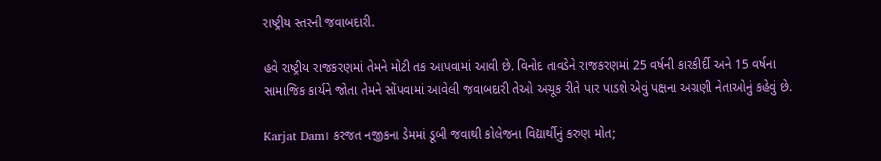રાષ્ટ્રીય સ્તરની જવાબદારી.

હવે રાષ્ટ્રીય રાજકરણમાં તેમને મોટી તક આપવામાં આવી છે. વિનોદ તાવડેને રાજકરણમાં 25 વર્ષની કારકીર્દી અને 15 વર્ષના સામાજિક કાર્યને જોતા તેમને સોંપવામાં આવેલી જવાબદારી તેઓ અચૂક રીતે પાર પાડશે એવું પક્ષના અગ્રણી નેતાઓનું કહેવું છે.

Karjat Dam। કરજત નજીકના ડેમમાં ડૂબી જવાથી કોલેજના વિદ્યાર્થીનું કરુણ મોત;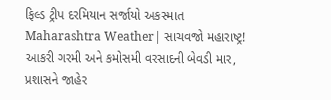ફિલ્ડ ટ્રીપ દરમિયાન સર્જાયો અકસ્માત
Maharashtra Weather| સાચવજો મહારાષ્ટ્ર! આકરી ગરમી અને કમોસમી વરસાદની બેવડી માર, પ્રશાસને જાહેર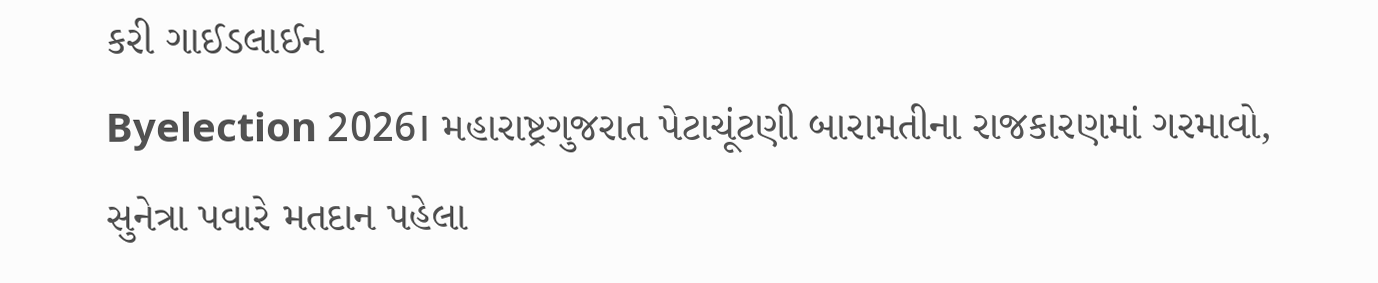કરી ગાઈડલાઈન
Byelection 2026। મહારાષ્ટ્રગુજરાત પેટાચૂંટણી બારામતીના રાજકારણમાં ગરમાવો, સુનેત્રા પવારે મતદાન પહેલા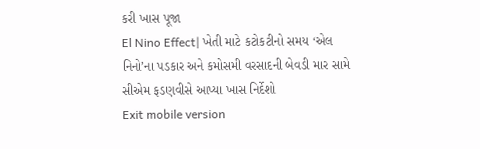કરી ખાસ પૂજા
El Nino Effect| ખેતી માટે કટોકટીનો સમય ‘એલ નિનો’ના પડકાર અને કમોસમી વરસાદની બેવડી માર સામે સીએમ ફડણવીસે આપ્યા ખાસ નિર્દેશો
Exit mobile version